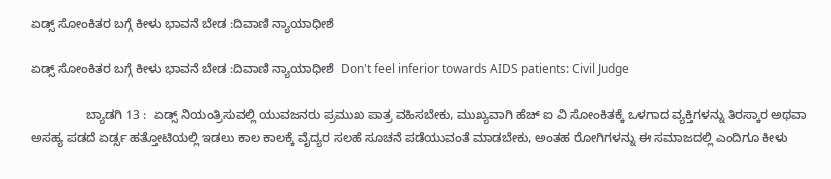ಏಡ್ಸ್‌ ಸೋಂಕಿತರ ಬಗ್ಗೆ ಕೀಳು ಭಾವನೆ ಬೇಡ :ದಿವಾಣಿ ನ್ಯಾಯಾಧೀಶೆ

ಏಡ್ಸ್‌ ಸೋಂಕಿತರ ಬಗ್ಗೆ ಕೀಳು ಭಾವನೆ ಬೇಡ :ದಿವಾಣಿ ನ್ಯಾಯಾಧೀಶೆ  Don't feel inferior towards AIDS patients: Civil Judge

                ಬ್ಯಾಡಗಿ 13 :  ಏಡ್ಸ್‌ ನಿಯಂತ್ರಿಸುವಲ್ಲಿ ಯುವಜನರು ಪ್ರಮುಖ ಪಾತ್ರ ವಹಿಸಬೇಕು, ಮುಖ್ಯವಾಗಿ ಹೆಚ್ ಐ ವಿ ಸೋಂಕಿತಕ್ಕೆ ಒಳಗಾದ ವ್ಯಕ್ತಿಗಳನ್ನು ತಿರಸ್ಕಾರ ಅಥವಾ ಅಸಹ್ಯ ಪಡದೆ ಏರ್ಡ್ಸ ಹತ್ತೋಟಿಯಲ್ಲಿ ಇಡಲು ಕಾಲ ಕಾಲಕ್ಕೆ ವೈದ್ಯರ ಸಲಹೆ ಸೂಚನೆ ಪಡೆಯುವಂತೆ ಮಾಡಬೇಕು, ಅಂತಹ ರೋಗಿಗಳನ್ನು ಈ ಸಮಾಜದಲ್ಲಿ ಎಂದಿಗೂ ಕೀಳು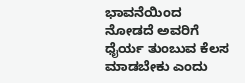ಭಾವನೆಯಿಂದ ನೋಡದೆ ಅವರಿಗೆ ಧೈರ್ಯ ತುಂಬುವ ಕೆಲಸ ಮಾಡಬೇಕು ಎಂದು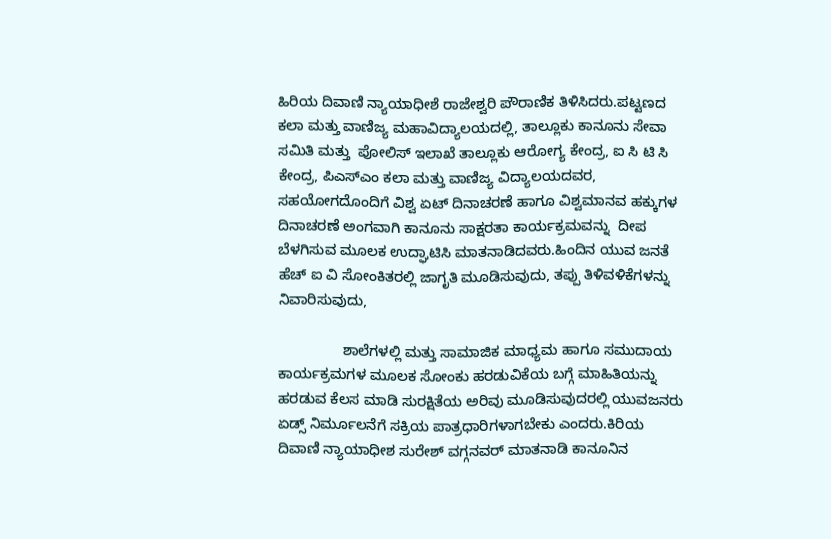ಹಿರಿಯ ದಿವಾಣಿ ನ್ಯಾಯಾಧೀಶೆ ರಾಜೇಶ್ವರಿ ಪೌರಾಣಿಕ ತಿಳಿಸಿದರು.ಪಟ್ಟಣದ ಕಲಾ ಮತ್ತು ವಾಣಿಜ್ಯ ಮಹಾವಿದ್ಯಾಲಯದಲ್ಲಿ, ತಾಲ್ಲೂಕು ಕಾನೂನು ಸೇವಾ ಸಮಿತಿ ಮತ್ತು  ಪೋಲಿಸ್ ಇಲಾಖೆ ತಾಲ್ಲೂಕು ಆರೋಗ್ಯ ಕೇಂದ್ರ, ಐ ಸಿ ಟಿ ಸಿ ಕೇಂದ್ರ, ಪಿಎಸ್‌ಎಂ ಕಲಾ ಮತ್ತು ವಾಣಿಜ್ಯ ವಿದ್ಯಾಲಯದವರ, ಸಹಯೋಗದೊಂದಿಗೆ ವಿಶ್ವ ಏಟ್ ದಿನಾಚರಣೆ ಹಾಗೂ ವಿಶ್ವಮಾನವ ಹಕ್ಕುಗಳ ದಿನಾಚರಣೆ ಅಂಗವಾಗಿ ಕಾನೂನು ಸಾಕ್ಷರತಾ ಕಾರ್ಯಕ್ರಮವನ್ನು  ದೀಪ ಬೆಳಗಿಸುವ ಮೂಲಕ ಉದ್ಘಾಟಿಸಿ ಮಾತನಾಡಿದವರು.ಹಿಂದಿನ ಯುವ ಜನತೆ ಹೆಚ್ ಐ ವಿ ಸೋಂಕಿತರಲ್ಲಿ ಜಾಗೃತಿ ಮೂಡಿಸುವುದು, ತಪ್ಪು ತಿಳಿವಳಿಕೆಗಳನ್ನು ನಿವಾರಿಸುವುದು,

                ಶಾಲೆಗಳಲ್ಲಿ ಮತ್ತು ಸಾಮಾಜಿಕ ಮಾಧ್ಯಮ ಹಾಗೂ ಸಮುದಾಯ ಕಾರ್ಯಕ್ರಮಗಳ ಮೂಲಕ ಸೋಂಕು ಹರಡುವಿಕೆಯ ಬಗ್ಗೆ ಮಾಹಿತಿಯನ್ನು ಹರಡುವ ಕೆಲಸ ಮಾಡಿ ಸುರಕ್ಷಿತೆಯ ಅರಿವು ಮೂಡಿಸುವುದರಲ್ಲಿ ಯುವಜನರು ಏಡ್ಸ್‌ ನಿರ್ಮೂಲನೆಗೆ ಸಕ್ರಿಯ ಪಾತ್ರಧಾರಿಗಳಾಗಬೇಕು ಎಂದರು.ಕಿರಿಯ ದಿವಾಣಿ ನ್ಯಾಯಾಧೀಶ ಸುರೇಶ್ ವಗ್ಗನವರ್ ಮಾತನಾಡಿ ಕಾನೂನಿನ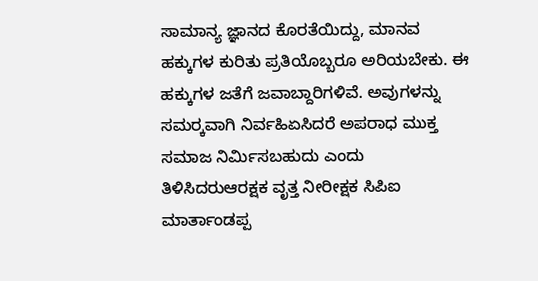ಸಾಮಾನ್ಯ ಜ್ಞಾನದ ಕೊರತೆಯಿದ್ದು, ಮಾನವ ಹಕ್ಕುಗಳ ಕುರಿತು ಪ್ರತಿಯೊಬ್ಬರೂ ಅರಿಯಬೇಕು. ಈ ಹಕ್ಕುಗಳ ಜತೆಗೆ ಜವಾಬ್ದಾರಿಗಳಿವೆ. ಅವುಗಳನ್ನು ಸಮರ‍್ಕವಾಗಿ ನಿರ್ವಹಿಏಸಿದರೆ ಅಪರಾಧ ಮುಕ್ತ ಸಮಾಜ ನಿರ್ಮಿಸಬಹುದು ಎಂದು  ತಿಳಿಸಿದರುಆರಕ್ಷಕ ವೃತ್ತ ನೀರೀಕ್ಷಕ ಸಿಪಿಐ ಮಾರ್ತಾಂಡಪ್ಪ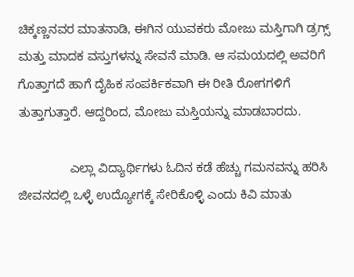ಚಿಕ್ಕಣ್ಣನವರ ಮಾತನಾಡಿ, ಈಗಿನ ಯುವಕರು ಮೋಜು ಮಸ್ತಿಗಾಗಿ ಡ್ರಗ್ಸ್‌ ಮತ್ತು ಮಾದಕ ವಸ್ತುಗಳನ್ನು ಸೇವನೆ ಮಾಡಿ. ಆ ಸಮಯದಲ್ಲಿ ಅವರಿಗೆ ಗೊತ್ತಾಗದೆ ಹಾಗೆ ದೈಹಿಕ ಸಂಪರ್ಕಿಕವಾಗಿ ಈ ರೀತಿ ರೋಗಗಳಿಗೆ ತುತ್ತಾಗುತ್ತಾರೆ. ಆದ್ದರಿಂದ, ಮೋಜು ಮಸ್ತಿಯನ್ನು ಮಾಡಬಾರದು.

               ಎಲ್ಲಾ ವಿದ್ಯಾರ್ಥಿಗಳು ಓದಿನ ಕಡೆ ಹೆಚ್ಚು ಗಮನವನ್ನು ಹರಿಸಿ ಜೀವನದಲ್ಲಿ ಒಳ್ಳೆ ಉದ್ಯೋಗಕ್ಕೆ ಸೇರಿಕೊಳ್ಳಿ ಎಂದು ಕಿವಿ ಮಾತು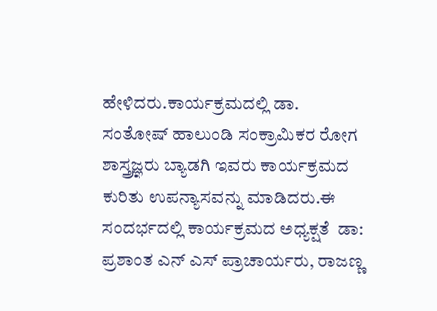ಹೇಳಿದರು.ಕಾರ್ಯಕ್ರಮದಲ್ಲಿ ಡಾ. ಸಂತೋಷ್ ಹಾಲುಂಡಿ ಸಂಕ್ರಾಮಿಕರ ರೋಗ ಶಾಸ್ತ್ರಜ್ಞರು ಬ್ಯಾಡಗಿ ಇವರು ಕಾರ್ಯಕ್ರಮದ ಕುರಿತು ಉಪನ್ಯಾಸವನ್ನು ಮಾಡಿದರು.ಈ ಸಂದರ್ಭದಲ್ಲಿ ಕಾರ್ಯಕ್ರಮದ ಅಧ್ಯಕ್ಷತೆ  ಡಾ: ಪ್ರಶಾಂತ ಎನ್ ಎಸ್ ಪ್ರಾಚಾರ್ಯರು, ರಾಜಣ್ಣ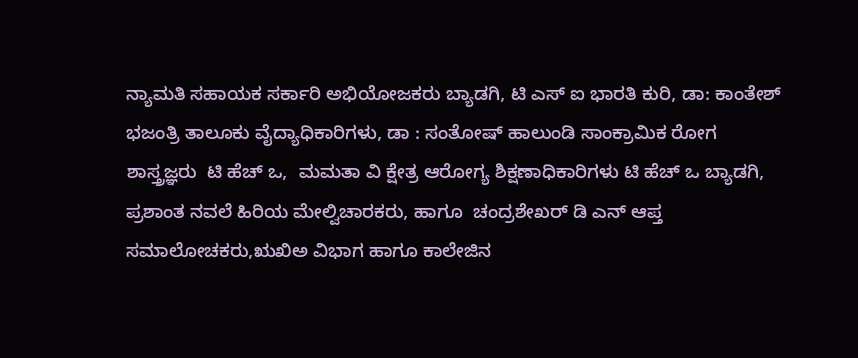ನ್ಯಾಮತಿ ಸಹಾಯಕ ಸರ್ಕಾರಿ ಅಭಿಯೋಜಕರು ಬ್ಯಾಡಗಿ, ಟಿ ಎಸ್ ಐ ಭಾರತಿ ಕುರಿ, ಡಾ: ಕಾಂತೇಶ್ ಭಜಂತ್ರಿ ತಾಲೂಕು ವೈದ್ಯಾಧಿಕಾರಿಗಳು, ಡಾ : ಸಂತೋಷ್ ಹಾಲುಂಡಿ ಸಾಂಕ್ರಾಮಿಕ ರೋಗ ಶಾಸ್ತ್ರಜ್ಞರು  ಟಿ ಹೆಚ್ ಒ,  ಮಮತಾ ವಿ ಕ್ಷೇತ್ರ ಆರೋಗ್ಯ ಶಿಕ್ಷಣಾಧಿಕಾರಿಗಳು ಟಿ ಹೆಚ್ ಒ ಬ್ಯಾಡಗಿ,  ಪ್ರಶಾಂತ ನವಲೆ ಹಿರಿಯ ಮೇಲ್ವಿಚಾರಕರು, ಹಾಗೂ  ಚಂದ್ರಶೇಖರ್ ಡಿ ಎನ್ ಆಪ್ತ ಸಮಾಲೋಚಕರು,ಋಖಿಅ ವಿಭಾಗ ಹಾಗೂ ಕಾಲೇಜಿನ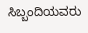ಸಿಬ್ಬಂದಿಯವರು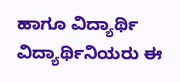ಹಾಗೂ ವಿದ್ಯಾರ್ಥಿ ವಿದ್ಯಾರ್ಥಿನಿಯರು ಈ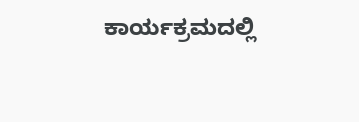ಕಾರ್ಯಕ್ರಮದಲ್ಲಿ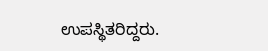ಉಪಸ್ಥಿತರಿದ್ದರು.